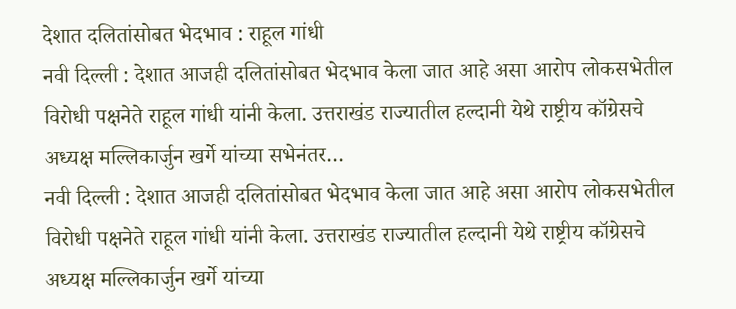देशात दलितांसोबत भेदभाव : राहूल गांधी
नवी दिल्ली : देशात आजही दलितांसोबत भेदभाव केला जात आहे असा आरोप लोकसभेतील विरोधी पक्षनेते राहूल गांधी यांनी केला. उत्तराखंड राज्यातील हल्दानी येथे राष्ट्रीय कॉग्रेसचे अध्यक्ष मल्लिकार्जुन खर्गे यांच्या सभेनंतर…
नवी दिल्ली : देशात आजही दलितांसोबत भेदभाव केला जात आहे असा आरोप लोकसभेतील विरोधी पक्षनेते राहूल गांधी यांनी केला. उत्तराखंड राज्यातील हल्दानी येथे राष्ट्रीय कॉग्रेसचे अध्यक्ष मल्लिकार्जुन खर्गे यांच्या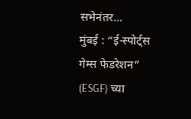सभेनंतर…
मुंबई : “ई-स्पोर्ट्स गेम्स फेडरेशन” (ESGF) च्या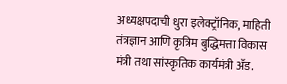अध्यक्षपदाची धुरा इलेक्ट्रॉनिक, माहिती तंत्रज्ञान आणि कृत्रिम बुद्धिमत्ता विकास मंत्री तथा सांस्कृतिक कार्यमंत्री ॲड.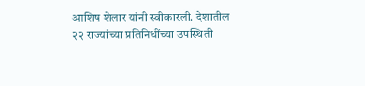आशिष शेलार यांनी स्वीकारली. देशातील २२ राज्यांच्या प्रतिनिधींच्या उपस्थिती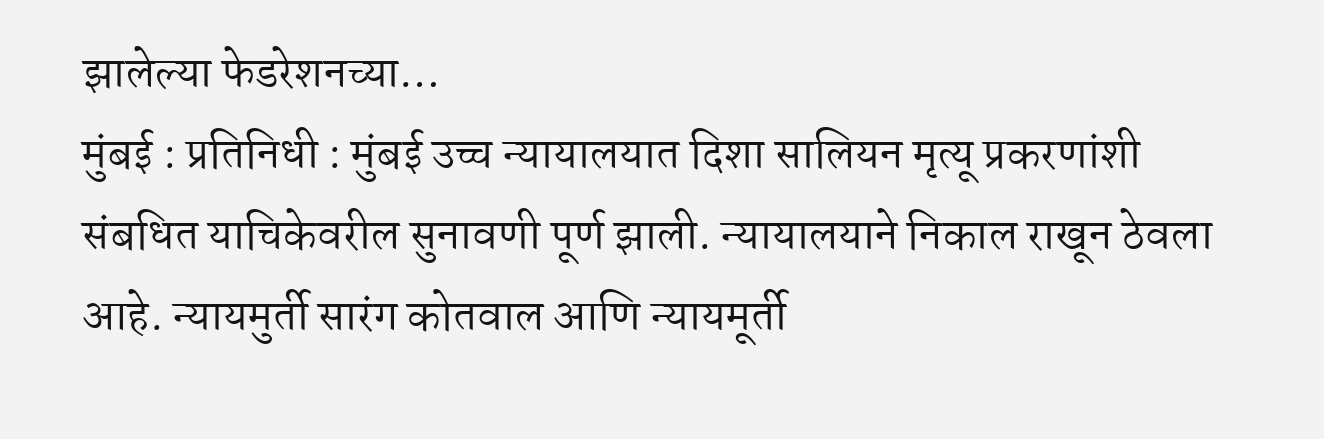झालेल्या फेडरेशनच्या…
मुंबई : प्रतिनिधी : मुंबई उच्च न्यायालयात दिशा सालियन मृत्यू प्रकरणांशी संबधित याचिकेवरील सुनावणी पूर्ण झाली. न्यायालयाने निकाल राखून ठेवला आहे. न्यायमुर्ती सारंग कोतवाल आणि न्यायमूर्ती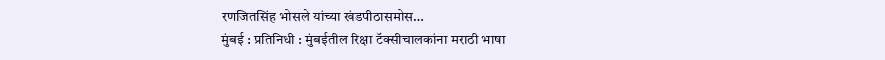रणजितसिंह भोसले यांच्या खंडपीठासमोस…
मुंबई : प्रतिनिधी : मुंबईतील रिक्षा टॅक्सीचालकांना मराठी भाषा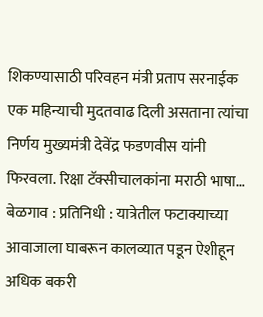शिकण्यासाठी परिवहन मंत्री प्रताप सरनाईक एक महिन्याची मुदतवाढ दिली असताना त्यांचा निर्णय मुख्यमंत्री देवेंद्र फडणवीस यांनी फिरवला. रिक्षा टॅक्सीचालकांना मराठी भाषा…
बेळगाव : प्रतिनिधी : यात्रेतील फटाक्याच्या आवाजाला घाबरून कालव्यात पडून ऐशीहून अधिक बकरी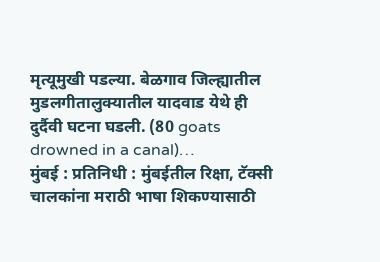मृत्यूमुखी पडल्या. बेळगाव जिल्ह्यातील मुडलगीतालुक्यातील यादवाड येथे ही दुर्दैवी घटना घडली. (80 goats drowned in a canal)…
मुंबई : प्रतिनिधी : मुंबईतील रिक्षा, टॅक्सी चालकांना मराठी भाषा शिकण्यासाठी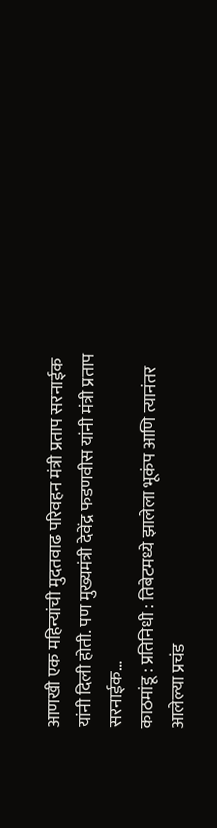आणखी एक महिन्यांची मुदतवाढ परिवहन मंत्री प्रताप सरनाईक यांनी दिली होती. पण मुख्यमंत्री देवेंद्र फडणवीस यांनी मंत्री प्रताप सरनाईक…
काठमांडू : प्रतिनिधी : तिबेटमध्ये झालेला भूकंप आणि त्यानंतर आलेल्या प्रचंड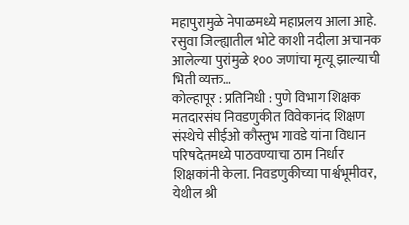महापुरामुळे नेपाळमध्ये महाप्रलय आला आहे. रसुवा जिल्ह्यातील भोटे काशी नदीला अचानक आलेल्या पुरांमुळे १०० जणांचा मृत्यू झाल्याची भिती व्यक्त…
कोल्हापूर : प्रतिनिधी : पुणे विभाग शिक्षक मतदारसंघ निवडणुकीत विवेकानंद शिक्षण संस्थेचे सीईओ कौस्तुभ गावडे यांना विधान परिषदेतमध्ये पाठवण्याचा ठाम निर्धार शिक्षकांनी केला. निवडणुकीच्या पार्श्वभूमीवर, येथील श्री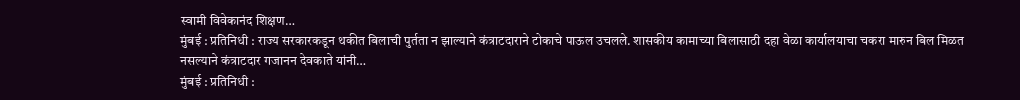स्वामी विवेकानंद शिक्षण…
मुंबई : प्रतिनिधी : राज्य सरकारकडून थकीत बिलाची पुर्तता न झाल्याने कंत्राटदाराने टोकाचे पाऊल उचलले. शासकीय कामाच्या बिलासाठी दहा वेळा कार्यालयाचा चकरा मारुन बिल मिळत नसल्याने कंत्राटदार गजानन देवकाते यांनी…
मुंबई : प्रतिनिधी :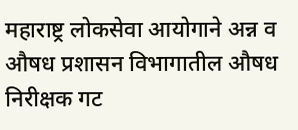महाराष्ट्र लोकसेवा आयोगाने अन्न व औषध प्रशासन विभागातील औषध निरीक्षक गट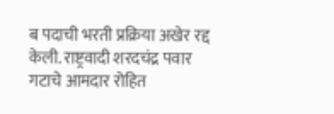ब पदाची भरती प्रक्रिया अखेर रद्द केली. राष्ट्रवादी शरदचंद्र पवार गटाचे आमदार रोहित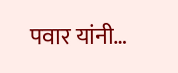पवार यांनी…